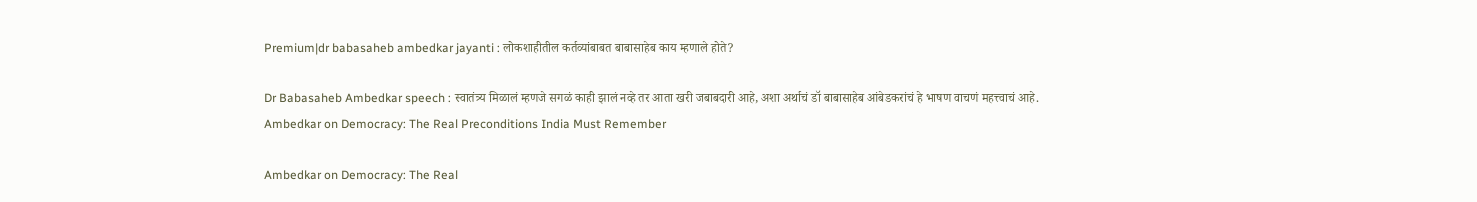Premium|dr babasaheb ambedkar jayanti : लोकशाहीतील कर्तव्यांबाबत बाबासाहेब काय म्हणाले होते?

Dr Babasaheb Ambedkar speech : स्वातंत्र्य मिळालं म्हणजे सगळं काही झालं नव्हे तर आता खरी जबाबदारी आहे, अशा अर्थाचं डॉ बाबासाहेब आंबेडकरांचं हे भाषण वाचणं महत्त्वाचं आहे.
Ambedkar on Democracy: The Real Preconditions India Must Remember

Ambedkar on Democracy: The Real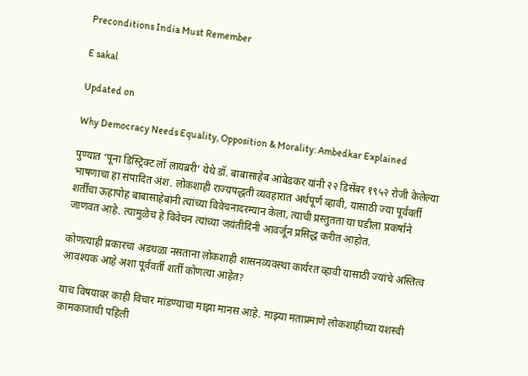Preconditions India Must Remember

E sakal

Updated on

Why Democracy Needs Equality, Opposition & Morality: Ambedkar Explained

पुण्यात ‘पूना डिस्ट्रिक्ट लॉ लायब्ररी’ येथे डॉ. बाबासाहेब आंबेडकर यांनी २२ डिसेंबर १९५२ रोजी केलेल्या भाषणाचा हा संपादित अंश. लोकशाही राज्यपद्धती व्यवहारात अर्थपूर्ण व्हावी, यासाठी ज्या पूर्ववर्ती शर्तींचा ऊहापोह बाबासाहेबांनी त्यांच्या विवेचनादरम्यान केला, त्याची प्रस्तुतता या घडीला प्रकर्षाने जाणवत आहे. त्यामुळेच हे विवेचन त्यांच्या जयंतीदिनी आवर्जून प्रसिद्ध करीत आहोत.

कोणत्याही प्रकारचा अडथळा नसताना लोकशाही शासनव्यवस्था कार्यरत व्हावी यासाठी ज्यांचे अस्तित्व आवश्यक आहे अशा पूर्ववर्ती शर्ती कोणत्या आहेत?

याच विषयावर काही विचार मांडण्याचा माझा मानस आहे. माझ्या मताप्रमाणे लोकशाहीच्या यशस्वी कामकाजाची पहिली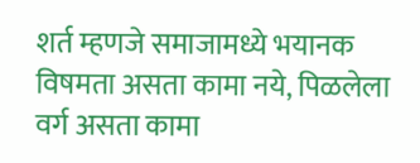शर्त म्हणजे समाजामध्ये भयानक विषमता असता कामा नये, पिळलेला वर्ग असता कामा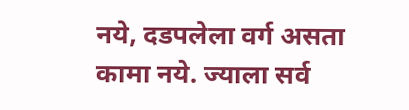नये, दडपलेला वर्ग असता कामा नये. ज्याला सर्व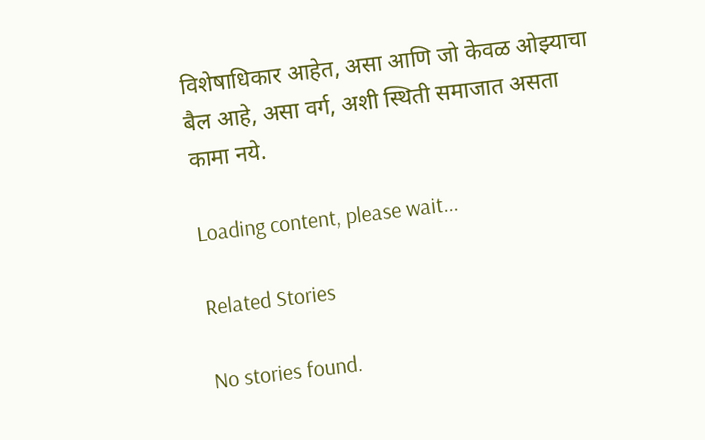विशेषाधिकार आहेत, असा आणि जो केवळ ओझ्याचा बैल आहे, असा वर्ग, अशी स्थिती समाजात असता कामा नये.

Loading content, please wait...

Related Stories

No stories found.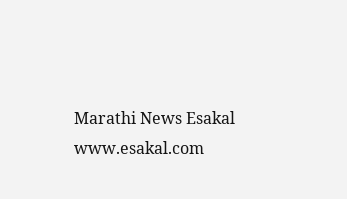Marathi News Esakal
www.esakal.com